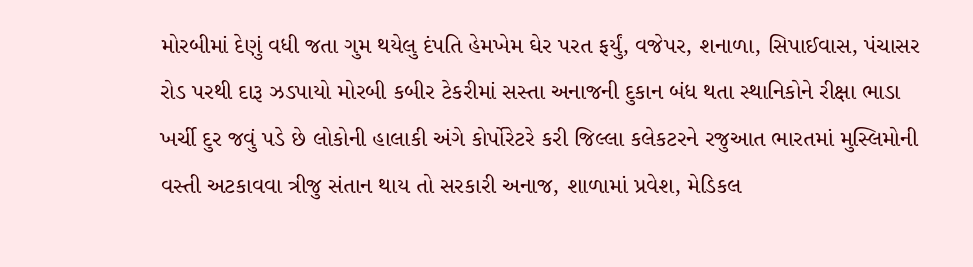મોરબીમાં દેણું વધી જતા ગુમ થયેલુ દંપતિ હેમખેમ ઘેર પરત ફર્યું, વજેપર, શનાળા, સિપાઈવાસ, પંચાસર રોડ પરથી દારૂ ઝડપાયો મોરબી કબીર ટેકરીમાં સસ્તા અનાજની દુકાન બંધ થતા સ્થાનિકોને રીક્ષા ભાડા ખર્ચી દુર જવું પડે છે લોકોની હાલાકી અંગે કોર્પોરેટરે કરી જિલ્લા કલેકટરને રજુઆત ભારતમાં મુસ્લિમોની વસ્તી અટકાવવા ત્રીજુ સંતાન થાય તો સરકારી અનાજ, શાળામાં પ્રવેશ, મેડિકલ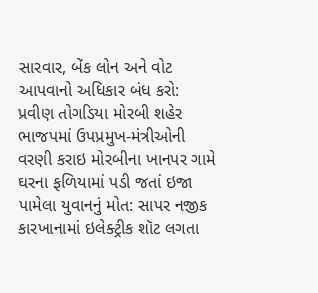સારવાર, બેંક લોન અને વોટ આપવાનો અધિકાર બંધ કરો: પ્રવીણ તોગડિયા મોરબી શહેર ભાજપમાં ઉપપ્રમુખ-મંત્રીઓની વરણી કરાઇ મોરબીના ખાનપર ગામે ઘરના ફળિયામાં પડી જતાં ઇજા પામેલા યુવાનનું મોત: સાપર નજીક કારખાનામાં ઇલેક્ટ્રીક શૉટ લગતા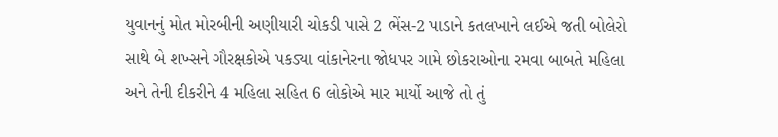યુવાનનું મોત મોરબીની અણીયારી ચોકડી પાસે 2 ભેંસ-2 પાડાને કતલખાને લઈએ જતી બોલેરો સાથે બે શખ્સને ગૌરક્ષકોએ પકડ્યા વાંકાનેરના જોધપર ગામે છોકરાઓના રમવા બાબતે મહિલા અને તેની દીકરીને 4 મહિલા સહિત 6 લોકોએ માર માર્યો આજે તો તું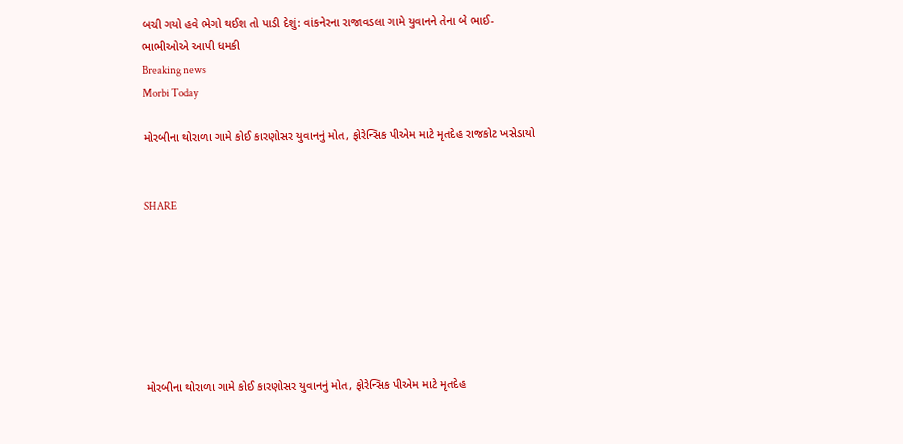બચી ગયો હવે ભેગો થઈશ તો પાડી દેશું: વાંકનેરના રાજાવડલા ગામે યુવાનને તેના બે ભાઈ-ભાભીઓએ આપી ધમકી
Breaking news
Morbi Today

મોરબીના થોરાળા ગામે કોઈ કારણોસર યુવાનનું મોત, ફોરેન્સિક પીએમ માટે મૃતદેહ રાજકોટ ખસેડાયો


SHARE







મોરબીના થોરાળા ગામે કોઈ કારણોસર યુવાનનું મોત, ફોરેન્સિક પીએમ માટે મૃતદેહ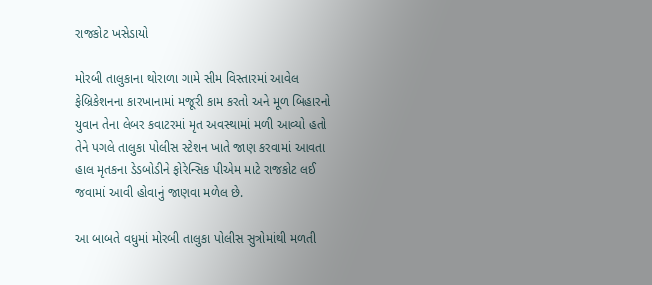રાજકોટ ખસેડાયો

મોરબી તાલુકાના થોરાળા ગામે સીમ વિસ્તારમાં આવેલ ફેબ્રિકેશનના કારખાનામાં મજૂરી કામ કરતો અને મૂળ બિહારનો યુવાન તેના લેબર કવાટરમાં મૃત અવસ્થામાં મળી આવ્યો હતો તેને પગલે તાલુકા પોલીસ સ્ટેશન ખાતે જાણ કરવામાં આવતા હાલ મૃતકના ડેડબોડીને ફોરેન્સિક પીએમ માટે રાજકોટ લઈ જવામાં આવી હોવાનું જાણવા મળેલ છે.

આ બાબતે વધુમાં મોરબી તાલુકા પોલીસ સુત્રોમાંથી મળતી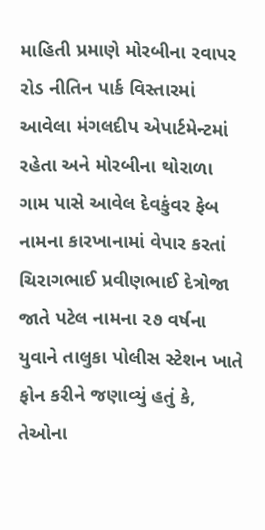માહિતી પ્રમાણે મોરબીના રવાપર રોડ નીતિન પાર્ક વિસ્તારમાં આવેલા મંગલદીપ એપાર્ટમેન્ટમાં રહેતા અને મોરબીના થોરાળા ગામ પાસે આવેલ દેવકુંવર ફેબ નામના કારખાનામાં વેપાર કરતાં ચિરાગભાઈ પ્રવીણભાઈ દેત્રોજા જાતે પટેલ નામના ૨૭ વર્ષના યુવાને તાલુકા પોલીસ સ્ટેશન ખાતે ફોન કરીને જણાવ્યું હતું કે, તેઓના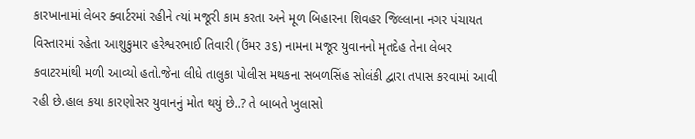કારખાનામાં લેબર ક્વાર્ટરમાં રહીને ત્યાં મજૂરી કામ કરતા અને મૂળ બિહારના શિવહર જિલ્લાના નગર પંચાયત વિસ્તારમાં રહેતા આશુકુમાર હરેશ્વરભાઈ તિવારી (ઉંમર ૩૬) નામના મજૂર યુવાનનો મૃતદેહ તેના લેબર કવાટરમાંથી મળી આવ્યો હતો.જેના લીધે તાલુકા પોલીસ મથકના સબળસિંહ સોલંકી દ્વારા તપાસ કરવામાં આવી રહી છે.હાલ કયા કારણોસર યુવાનનું મોત થયું છે..? તે બાબતે ખુલાસો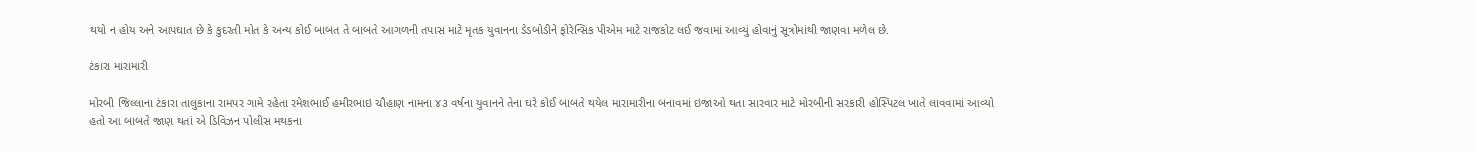થયો ન હોય અને આપઘાત છે કે કુદરતી મોત કે અન્ય કોઈ બાબત તે બાબતે આગળની તપાસ માટે મૃતક યુવાનના ડેડબોડીને ફોરેન્સિક પીએમ માટે રાજકોટ લઈ જવામાં આવ્યું હોવાનું સૂત્રોમાંથી જાણવા મળેલ છે.

ટંકારા મારામારી

મોરબી જિલ્લાના ટંકારા તાલુકાના રામપર ગામે રહેતા રમેશભાઈ હમીરભાઇ ચૌહાણ નામના ૪૩ વર્ષના યુવાનને તેના ઘરે કોઈ બાબતે થયેલ મારામારીના બનાવમાં ઇજાઓ થતા સારવાર માટે મોરબીની સરકારી હોસ્પિટલ ખાતે લાવવામાં આવ્યો હતો આ બાબતે જાણ થતાં એ ડિવિઝન પોલીસ મથકના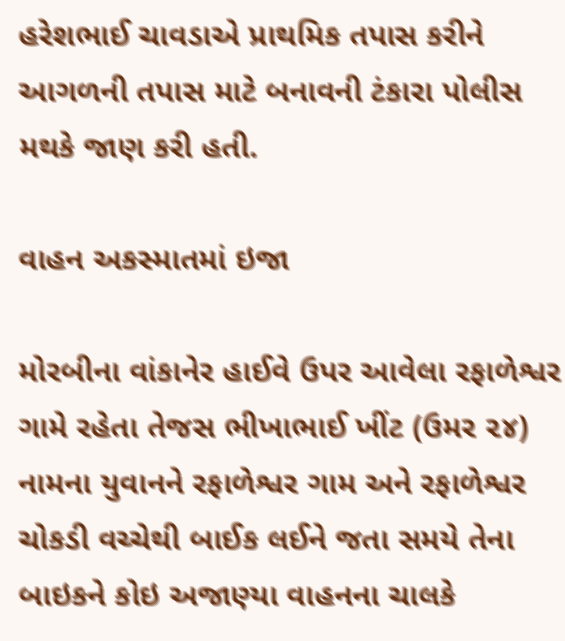હરેશભાઈ ચાવડાએ પ્રાથમિક તપાસ કરીને આગળની તપાસ માટે બનાવની ટંકારા પોલીસ મથકે જાણ કરી હતી.

વાહન અકસ્માતમાં ઇજા

મોરબીના વાંકાનેર હાઈવે ઉપર આવેલા રફાળેશ્વર ગામે રહેતા તેજસ ભીખાભાઈ ખીંટ (ઉમર ૨૪) નામના યુવાનને રફાળેશ્વર ગામ અને રફાળેશ્વર ચોકડી વચ્ચેથી બાઈક લઈને જતા સમયે તેના બાઇકને કોઇ અજાણ્યા વાહનના ચાલકે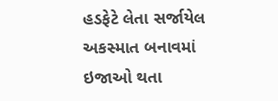હડફેટે લેતા સર્જાયેલ અકસ્માત બનાવમાં ઇજાઓ થતા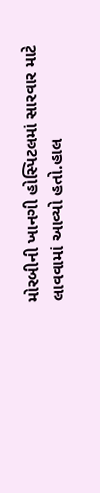મોરબીની ખાનગી હોસ્પિટલમાં સારવાર માટે લાવવામાં આવ્યો હતો.હાલ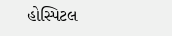હોસ્પિટલ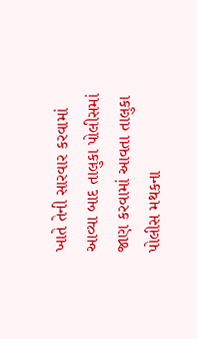ખાતે તેની સારવાર કરવામાં આવ્યા બાદ તાલુકા પોલીસમાં જાણ કરવામાં આવતા તાલુકા પોલીસ મથકના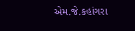એમ.જે.કહાંગરા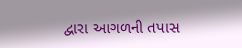દ્વારા આગળની તપાસ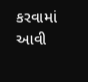કરવામાં આવી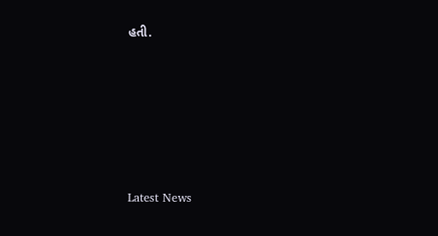હતી.






Latest News